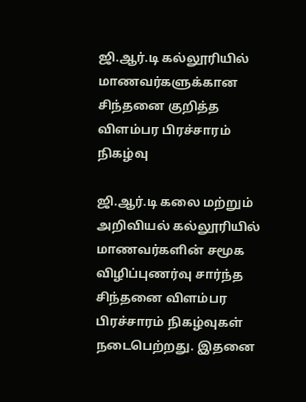ஜி.ஆர்.டி கல்லூரியில் மாணவர்களுக்கான சிந்தனை குறித்த விளம்பர பிரச்சாரம் நிகழ்வு

ஜி.ஆர்.டி கலை மற்றும் அறிவியல் கல்லூரியில் மாணவர்களின் சமூக விழிப்புணர்வு சார்ந்த சிந்தனை விளம்பர பிரச்சாரம் நிகழ்வுகள் நடைபெற்றது. இதனை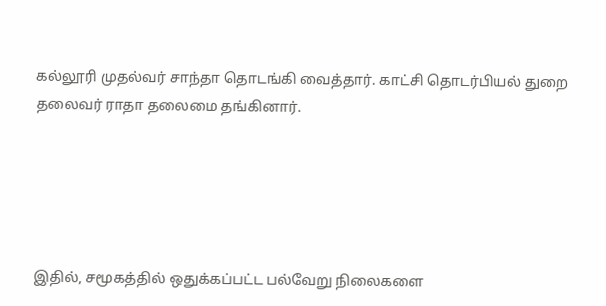கல்லூரி முதல்வர் சாந்தா தொடங்கி வைத்தார். காட்சி தொடர்பியல் துறை தலைவர் ராதா தலைமை தங்கினார்.





இதில், சமூகத்தில் ஒதுக்கப்பட்ட பல்வேறு நிலைகளை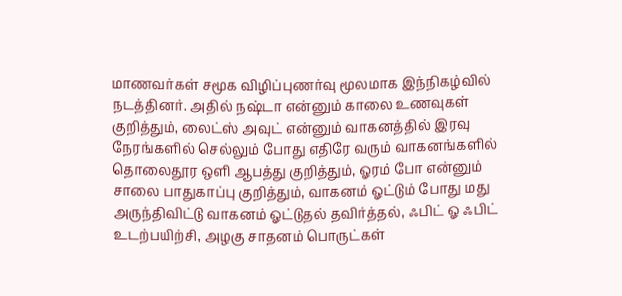மாணவர்கள் சமூக விழிப்புணர்வு மூலமாக இந்நிகழ்வில் நடத்தினர். அதில் நஷ்டா என்னும் காலை உணவுகள் குறித்தும், லைட்ஸ் அவுட் என்னும் வாகனத்தில் இரவு நேரங்களில் செல்லும் போது எதிரே வரும் வாகனங்களில் தொலைதூர ஒளி ஆபத்து குறித்தும், ஓரம் போ என்னும் சாலை பாதுகாப்பு குறித்தும், வாகனம் ஓட்டும் போது மது அருந்திவிட்டு வாகனம் ஓட்டுதல் தவிர்த்தல், ஃபிட் ஓ ஃபிட் உடற்பயிற்சி, அழகு சாதனம் பொருட்கள்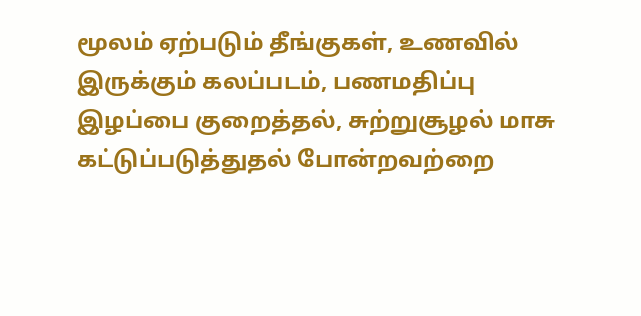மூலம் ஏற்படும் தீங்குகள், உணவில் இருக்கும் கலப்படம், பணமதிப்பு இழப்பை குறைத்தல், சுற்றுசூழல் மாசு கட்டுப்படுத்துதல் போன்றவற்றை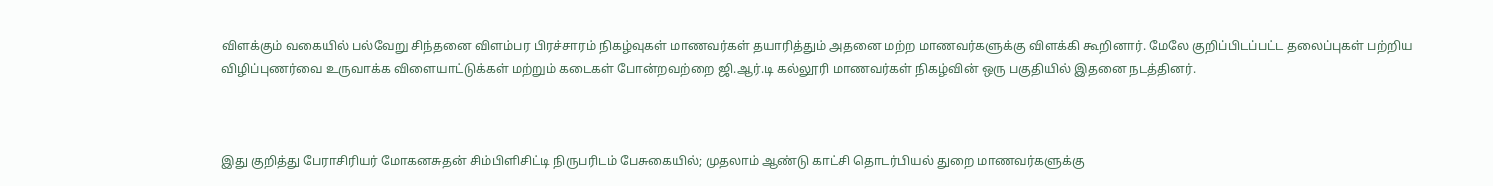விளக்கும் வகையில் பல்வேறு சிந்தனை விளம்பர பிரச்சாரம் நிகழ்வுகள் மாணவர்கள் தயாரித்தும் அதனை மற்ற மாணவர்களுக்கு விளக்கி கூறினார். மேலே குறிப்பிடப்பட்ட தலைப்புகள் பற்றிய விழிப்புணர்வை உருவாக்க விளையாட்டுக்கள் மற்றும் கடைகள் போன்றவற்றை ஜி.ஆர்.டி கல்லூரி மாணவர்கள் நிகழ்வின் ஒரு பகுதியில் இதனை நடத்தினர்.



இது குறித்து பேராசிரியர் மோகனசுதன் சிம்பிளிசிட்டி நிருபரிடம் பேசுகையில்; முதலாம் ஆண்டு காட்சி தொடர்பியல் துறை மாணவர்களுக்கு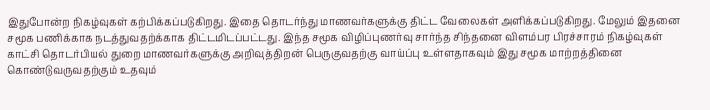இதுபோன்ற நிகழ்வுகள் கற்பிக்கப்படுகிறது. இதை தொடர்ந்து மாணவர்களுக்கு திட்ட வேலைகள் அளிக்கப்படுகிறது. மேலும் இதனை சமூக பணிக்காக நடத்துவதற்க்காக திட்டமிடப்பட்டது. இந்த சமூக விழிப்புணர்வு சார்ந்த சிந்தனை விளம்பர பிரச்சாரம் நிகழ்வுகள் காட்சி தொடர்பியல் துறை மாணவர்களுக்கு அறிவுத்திறன் பெருகுவதற்கு வாய்ப்பு உள்ளதாகவும் இது சமூக மாற்றத்தினை கொண்டுவருவதற்கும் உதவும்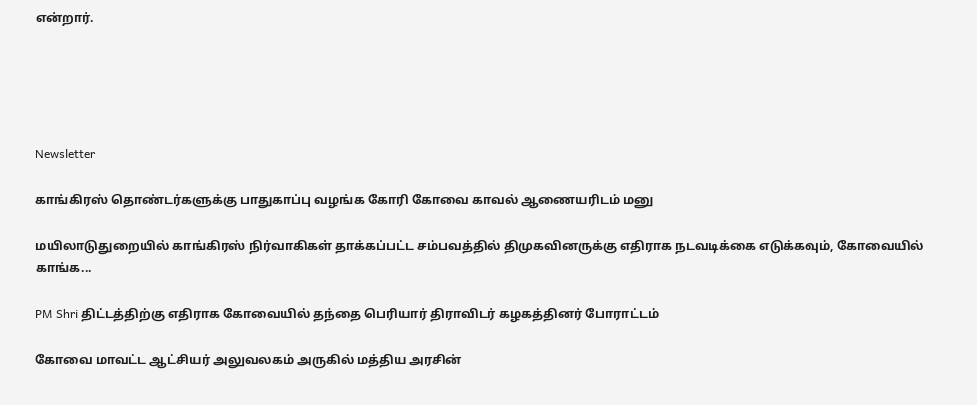என்றார்.





Newsletter

காங்கிரஸ் தொண்டர்களுக்கு பாதுகாப்பு வழங்க கோரி கோவை காவல் ஆணையரிடம் மனு

மயிலாடுதுறையில் காங்கிரஸ் நிர்வாகிகள் தாக்கப்பட்ட சம்பவத்தில் திமுகவினருக்கு எதிராக நடவடிக்கை எடுக்கவும், கோவையில் காங்க...

PM Shri திட்டத்திற்கு எதிராக கோவையில் தந்தை பெரியார் திராவிடர் கழகத்தினர் போராட்டம்

கோவை மாவட்ட ஆட்சியர் அலுவலகம் அருகில் மத்திய அரசின்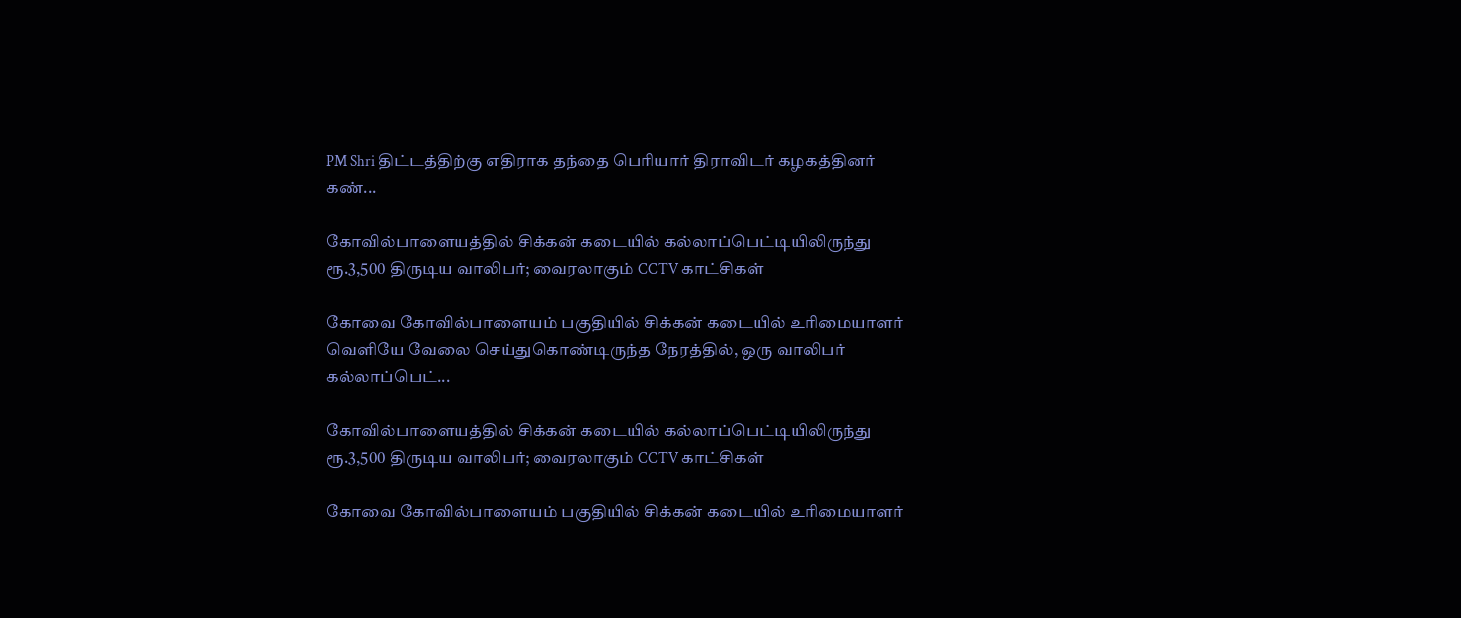PM Shri திட்டத்திற்கு எதிராக தந்தை பெரியார் திராவிடர் கழகத்தினர் கண்...

கோவில்பாளையத்தில் சிக்கன் கடையில் கல்லாப்பெட்டியிலிருந்து ரூ.3,500 திருடிய வாலிபர்; வைரலாகும் CCTV காட்சிகள்

கோவை கோவில்பாளையம் பகுதியில் சிக்கன் கடையில் உரிமையாளர் வெளியே வேலை செய்துகொண்டிருந்த நேரத்தில், ஒரு வாலிபர் கல்லாப்பெட்...

கோவில்பாளையத்தில் சிக்கன் கடையில் கல்லாப்பெட்டியிலிருந்து ரூ.3,500 திருடிய வாலிபர்; வைரலாகும் CCTV காட்சிகள்

கோவை கோவில்பாளையம் பகுதியில் சிக்கன் கடையில் உரிமையாளர்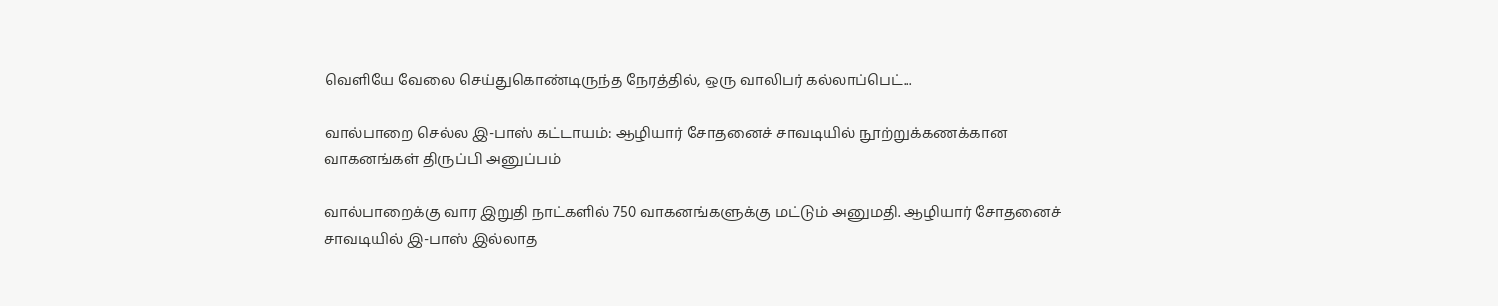வெளியே வேலை செய்துகொண்டிருந்த நேரத்தில், ஒரு வாலிபர் கல்லாப்பெட்...

வால்பாறை செல்ல இ-பாஸ் கட்டாயம்: ஆழியார் சோதனைச் சாவடியில் நூற்றுக்கணக்கான வாகனங்கள் திருப்பி அனுப்பம்

வால்பாறைக்கு வார இறுதி நாட்களில் 750 வாகனங்களுக்கு மட்டும் அனுமதி. ஆழியார் சோதனைச் சாவடியில் இ-பாஸ் இல்லாத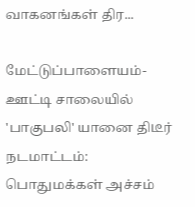வாகனங்கள் திர...

மேட்டுப்பாளையம்-ஊட்டி சாலையில் 'பாகுபலி' யானை திடீர் நடமாட்டம்: பொதுமக்கள் அச்சம்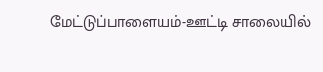மேட்டுப்பாளையம்-ஊட்டி சாலையில்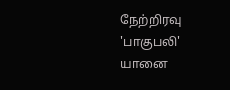நேற்றிரவு 'பாகுபலி' யானை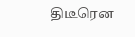திடீரென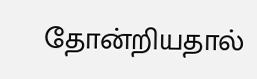தோன்றியதால்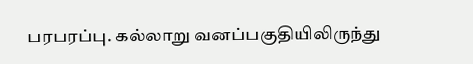பரபரப்பு. கல்லாறு வனப்பகுதியிலிருந்து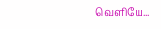வெளியே...